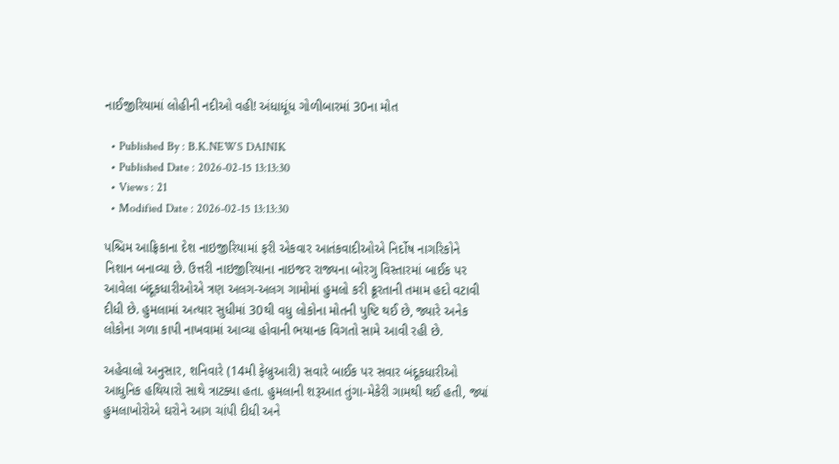નાઈજીરિયામાં લોહીની નદીઓ વહી! અંધાધૂંધ ગોળીબારમાં 30ના મોત

  • Published By : B.K.NEWS DAINIK
  • Published Date : 2026-02-15 13:13:30
  • Views : 21
  • Modified Date : 2026-02-15 13:13:30

પશ્ચિમ આફ્રિકાના દેશ નાઇજીરિયામાં ફરી એકવાર આતંકવાદીઓએ નિર્દોષ નાગરિકોને નિશાન બનાવ્યા છે. ઉત્તરી નાઇજીરિયાના નાઇજર રાજ્યના બોરગુ વિસ્તારમાં બાઈક પર આવેલા બંદૂકધારીઓએ ત્રણ અલગ-અલગ ગામોમાં હુમલો કરી ક્રૂરતાની તમામ હદો વટાવી દીધી છે. હુમલામાં અત્યાર સુધીમાં 30થી વધુ લોકોના મોતની પુષ્ટિ થઈ છે, જ્યારે અનેક લોકોના ગળા કાપી નાખવામાં આવ્યા હોવાની ભયાનક વિગતો સામે આવી રહી છે.

અહેવાલો અનુસાર, શનિવારે (14મી ફેબ્રુઆરી) સવારે બાઈક પર સવાર બંદૂકધારીઓ આધુનિક હથિયારો સાથે ત્રાટક્યા હતા. હુમલાની શરૂઆત તુંગા-મેકેરી ગામથી થઈ હતી, જ્યાં હુમલાખોરોએ ઘરોને આગ ચાંપી દીધી અને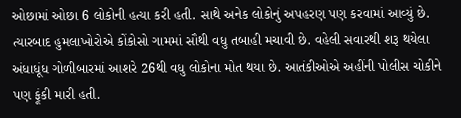ઓછામાં ઓછા 6 લોકોની હત્યા કરી હતી. સાથે અનેક લોકોનું અપહરણ પણ કરવામાં આવ્યું છે. ત્યારબાદ હુમલાખોરોએ કોંકોસો ગામમાં સૌથી વધુ તબાહી મચાવી છે. વહેલી સવારથી શરૂ થયેલા અંધાધૂંધ ગોળીબારમાં આશરે 26થી વધુ લોકોના મોત થયા છે. આતંકીઓએ અહીંની પોલીસ ચોકીને પણ ફૂંકી મારી હતી.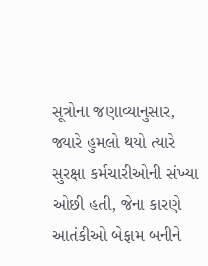સૂત્રોના જણાવ્યાનુસાર, જ્યારે હુમલો થયો ત્યારે સુરક્ષા કર્મચારીઓની સંખ્યા ઓછી હતી, જેના કારણે આતંકીઓ બેફામ બનીને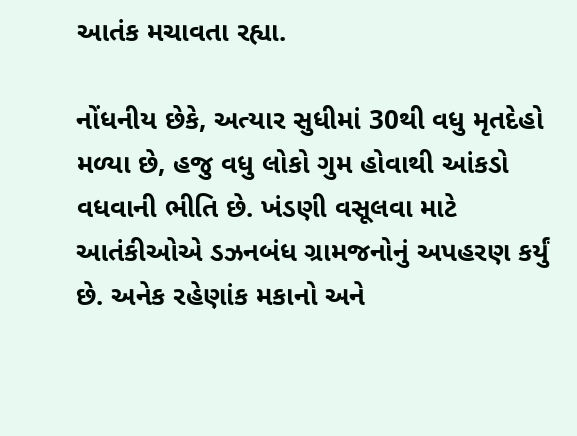આતંક મચાવતા રહ્યા.

નોંધનીય છેકે, અત્યાર સુધીમાં 30થી વધુ મૃતદેહો મળ્યા છે, હજુ વધુ લોકો ગુમ હોવાથી આંકડો વધવાની ભીતિ છે. ખંડણી વસૂલવા માટે આતંકીઓએ ડઝનબંધ ગ્રામજનોનું અપહરણ કર્યું છે. અનેક રહેણાંક મકાનો અને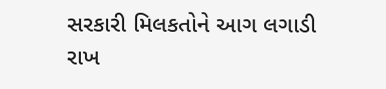સરકારી મિલકતોને આગ લગાડી રાખ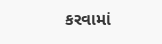કરવામાં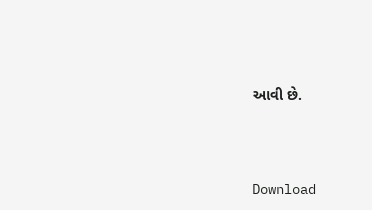આવી છે.




Download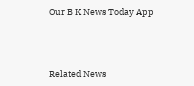Our B K News Today App



Related News